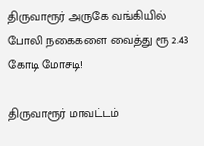திருவாரூர் அருகே வங்கியில் போலி நகைகளை வைத்து ரூ 2.43 கோடி மோசடி!

திருவாரூர் மாவட்டம்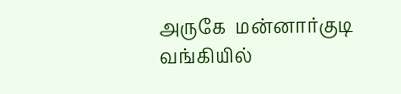அருகே  மன்னார்குடி  வங்கியில்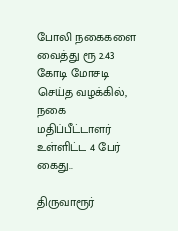போலி நகைகளை வைத்து ரூ 2.43 கோடி மோசடி செய்த வழக்கில், நகை மதிப்பீட்டாளர் உள்ளிட்ட 4 பேர் கைது..

திருவாரூர்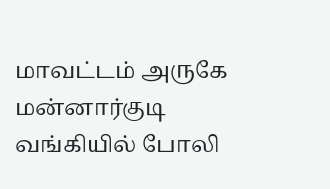மாவட்டம் அருகே  மன்னார்குடி  வங்கியில் போலி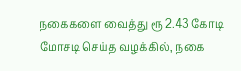நகைகளை வைத்து ரூ 2.43 கோடி மோசடி செய்த வழக்கில், நகை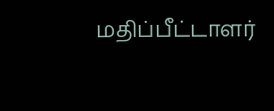மதிப்பீட்டாளர்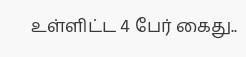உள்ளிட்ட 4 பேர் கைது..